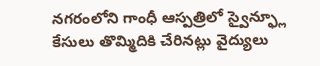నగరంలోని గాంధీ ఆస్పత్రిలో స్వైన్ఫ్లూ కేసులు తొమ్మిదికి చేరినట్లు వైద్యులు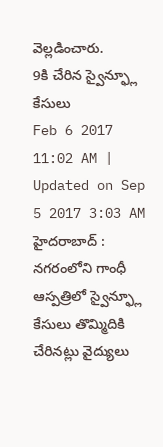వెల్లడించారు.
9కి చేరిన స్వైన్ఫ్లూ కేసులు
Feb 6 2017 11:02 AM | Updated on Sep 5 2017 3:03 AM
హైదరాబాద్ : నగరంలోని గాంధీ ఆస్పత్రిలో స్వైన్ఫ్లూ కేసులు తొమ్మిదికి చేరినట్లు వైద్యులు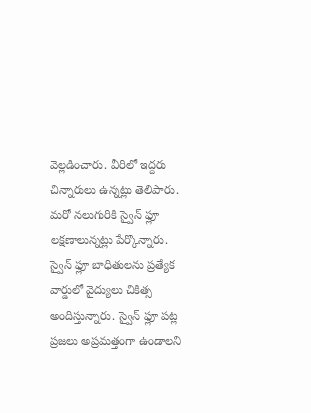వెల్లడించారు. వీరిలో ఇద్దరు చిన్నారులు ఉన్నట్లు తెలిపారు. మరో నలుగురికి స్వైన్ ఫ్లూ లక్షణాలున్నట్లు పేర్కొన్నారు. స్వైన్ ఫ్లూ బాధితులను ప్రత్యేక వార్డులో వైద్యులు చికిత్స అందిస్తున్నారు. స్వైన్ ఫ్లూ పట్ల ప్రజలు అప్రమత్తంగా ఉండాలని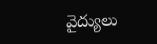వైద్యులు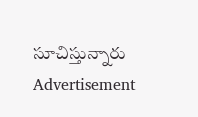సూచిస్తున్నారు
Advertisement